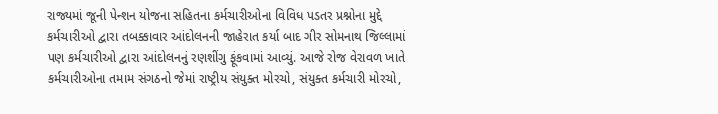રાજ્યમાં જૂની પેન્શન યોજના સહિતના કર્મચારીઓના વિવિધ પડતર પ્રશ્નોના મુદ્દે કર્મચારીઓ દ્વારા તબક્કાવાર આંદોલનની જાહેરાત કર્યા બાદ ગીર સોમનાથ જિલ્લામાં પણ કર્મચારીઓ દ્વારા આંદોલનનું રણશીંગુ ફૂંકવામાં આવ્યું. આજે રોજ વેરાવળ ખાતે કર્મચારીઓના તમામ સંગઠનો જેમાં રાષ્ટ્રીય સંયુક્ત મોરચો, સંયુક્ત કર્મચારી મોરચો,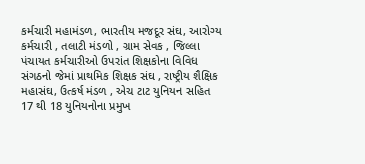કર્મચારી મહામંડળ, ભારતીય મજદૂર સંઘ, આરોગ્ય કર્મચારી , તલાટી મંડળો , ગ્રામ સેવક , જિલ્લા પંચાયત કર્મચારીઓ ઉપરાંત શિક્ષકોના વિવિધ સંગઠનો જેમાં પ્રાથમિક શિક્ષક સંઘ , રાષ્ટ્રીય શૈક્ષિક મહાસંઘ, ઉત્કર્ષ મંડળ , એચ ટાટ યુનિયન સહિત 17 થી 18 યુનિયનોના પ્રમુખ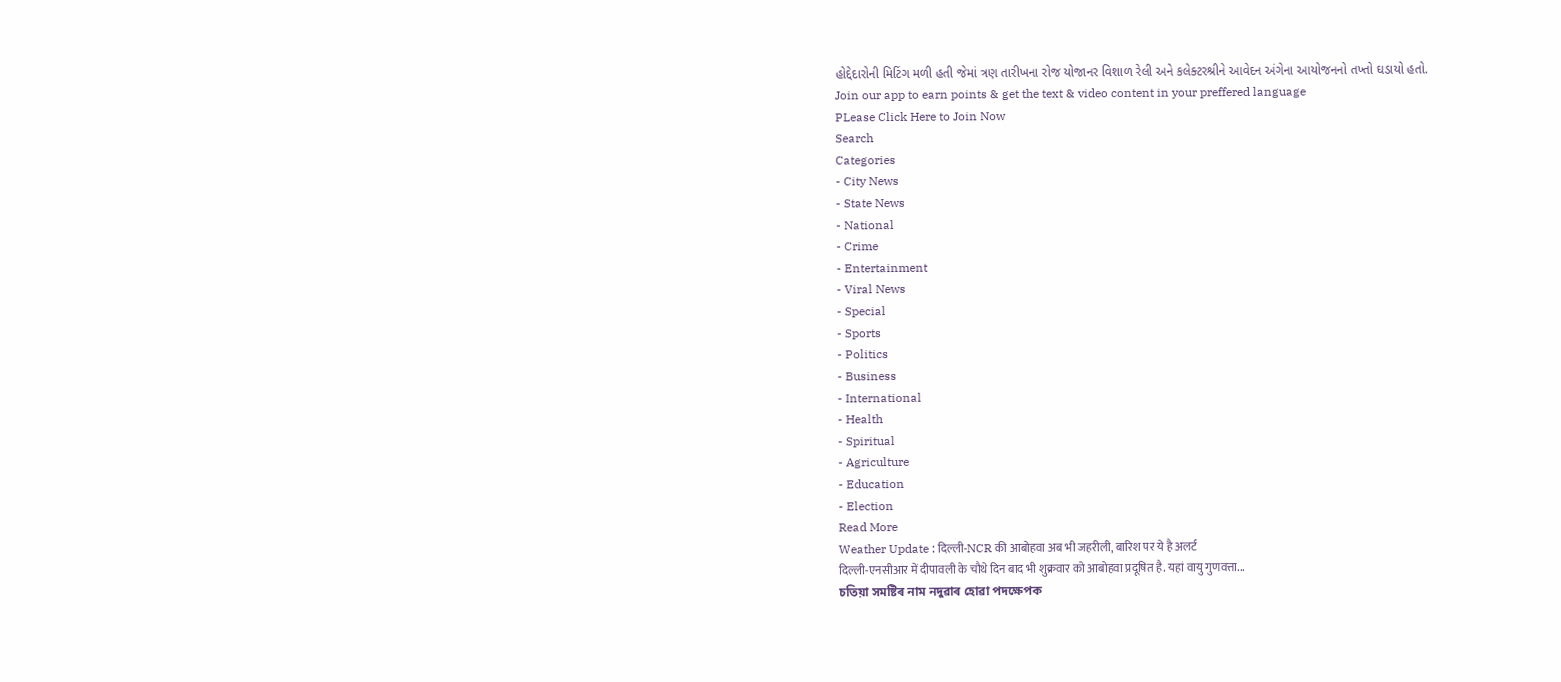હોદ્દેદારોની મિટિંગ મળી હતી જેમાં ત્રણ તારીખના રોજ યોજાનર વિશાળ રેલી અને કલેક્ટરશ્રીને આવેદન અંગેના આયોજનનો તખ્તો ઘડાયો હતો.
Join our app to earn points & get the text & video content in your preffered language
PLease Click Here to Join Now
Search
Categories
- City News
- State News
- National
- Crime
- Entertainment
- Viral News
- Special
- Sports
- Politics
- Business
- International
- Health
- Spiritual
- Agriculture
- Education
- Election
Read More
Weather Update : दिल्ली-NCR की आबोहवा अब भी जहरीली, बारिश पर ये है अलर्ट
दिल्ली-एनसीआर में दीपावली के चौथे दिन बाद भी शुक्रवार को आबोहवा प्रदूषित है. यहां वायु गुणवत्ता...
চতিয়া সমষ্টিৰ নাম নদুৱাৰ হোৱা পদক্ষেপক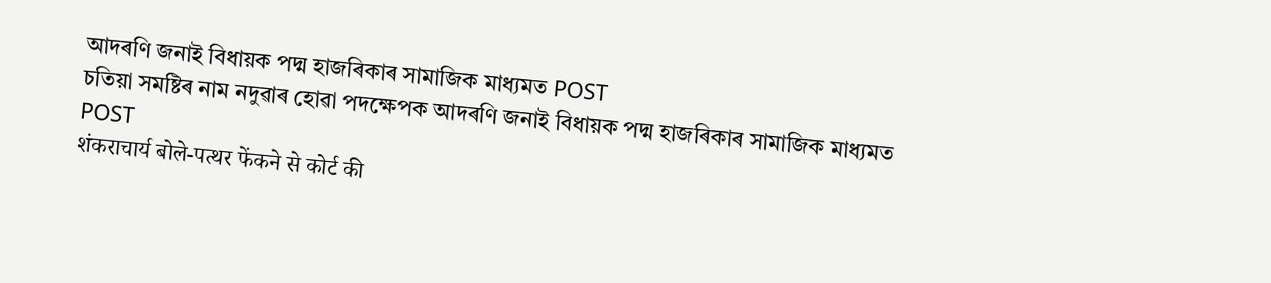আদৰণি জনাই বিধায়ক পদ্ম হাজৰিকাৰ সামাজিক মাধ্যমত POST
চতিয়া সমষ্টিৰ নাম নদুৱাৰ হোৱা পদক্ষেপক আদৰণি জনাই বিধায়ক পদ্ম হাজৰিকাৰ সামাজিক মাধ্যমত POST
शंकराचार्य बोले-पत्थर फेंकने से कोर्ट की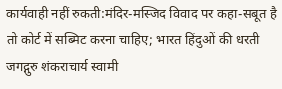कार्यवाही नहीं रुकती:मंदिर-मस्जिद विवाद पर कहा-सबूत है तो कोर्ट में सब्मिट करना चाहिए; भारत हिंदुओं की धरती
जगद्गुरु शंकराचार्य स्वामी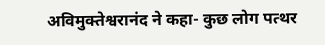अविमुक्तेश्वरानंद ने कहा- कुछ लोग पत्थर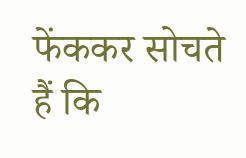फेंककर सोचते हैं कि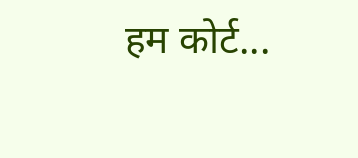हम कोर्ट...